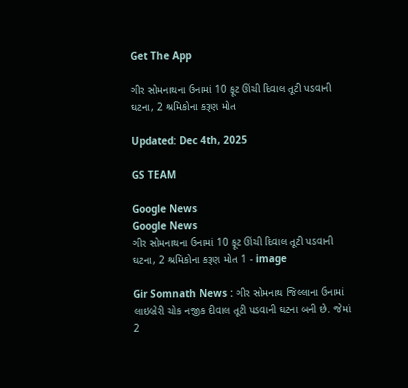Get The App

ગીર સોમનાથના ઉનામાં 10 ફૂટ ઊંચી દિવાલ તૂટી પડવાની ઘટના, 2 શ્રમિકોના કરૂણ મોત

Updated: Dec 4th, 2025

GS TEAM

Google News
Google News
ગીર સોમનાથના ઉનામાં 10 ફૂટ ઊંચી દિવાલ તૂટી પડવાની ઘટના, 2 શ્રમિકોના કરૂણ મોત 1 - image

Gir Somnath News : ગીર સોમનાથ જિલ્લાના ઉનામાં લાઇબ્રેરી ચોક નજીક દીવાલ તૂટી પડવાની ઘટના બની છે. જેમાં 2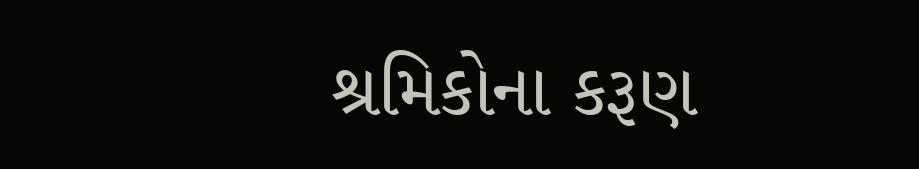શ્રમિકોના કરૂણ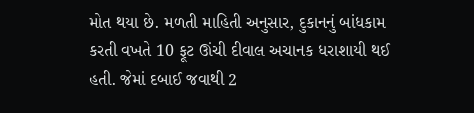મોત થયા છે. મળતી માહિતી અનુસાર, દુકાનનું બાંધકામ કરતી વખતે 10 ફૂટ ઊંચી દીવાલ અચાનક ધરાશાયી થઈ હતી. જેમાં દબાઈ જવાથી 2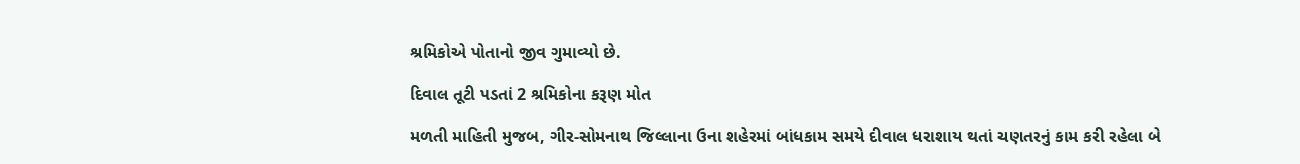શ્રમિકોએ પોતાનો જીવ ગુમાવ્યો છે.

દિવાલ તૂટી પડતાં 2 શ્રમિકોના કરૂણ મોત

મળતી માહિતી મુજબ, ગીર-સોમનાથ જિલ્લાના ઉના શહેરમાં બાંધકામ સમયે દીવાલ ધરાશાય થતાં ચણતરનું કામ કરી રહેલા બે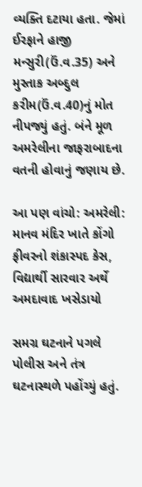વ્યક્તિ દટાયા હતા. જેમાં ઈરફાને હાજી મન્સુરી(ઉં.વ.35) અને મુસ્તાક અબ્દુલ કરીમ(ઉં.વ.40)નું મોત નીપજ્યું હતું. બંને મૂળ અમરેલીના જાફરાબાદના વતની હોવાનું જણાય છે.

આ પણ વાંચો: અમરેલી: માનવ મંદિર ખાતે કોંગો ફીવરનો શંકાસ્પદ કેસ, વિદ્યાર્થી સારવાર અર્થે અમદાવાદ ખસેડાયો

સમગ્ર ઘટનાને પગલે પોલીસ અને તંત્ર ઘટનાસ્થળે પહોંચ્યું હતું.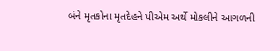બંને મૃતકોના મૃતદેહને પીએમ અર્થે મોકલીને આગળની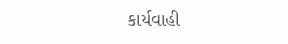કાર્યવાહી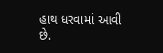હાથ ધરવામાં આવી છે.